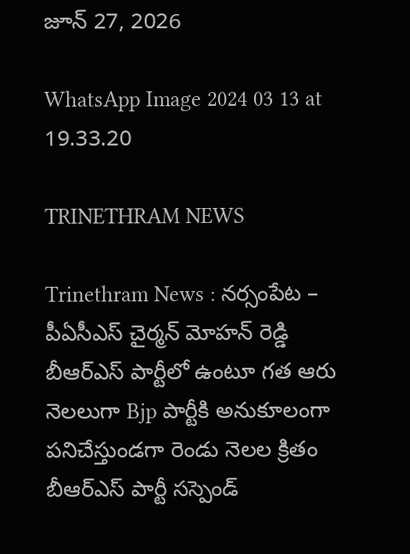జూన్ 27, 2026

WhatsApp Image 2024 03 13 at 19.33.20

TRINETHRAM NEWS

Trinethram News : నర్సంపేట – పీఏసీఎస్ చైర్మన్ మోహన్ రెడ్డి బీఆర్ఎస్ పార్టీలో ఉంటూ గత ఆరు నెలలుగా Bjp పార్టీకి అనుకూలంగా పనిచేస్తుండగా రెండు నెలల క్రితం బీఆర్ఎస్ పార్టీ సస్పెండ్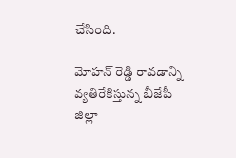చేసింది.

మోహన్ రెడ్డి రావడాన్ని వ్యతిరేకిస్తున్న బీజేపీ జిల్లా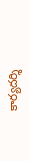కార్యదర్శి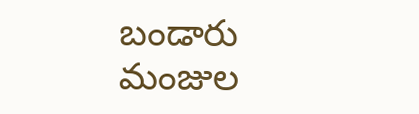బండారు మంజుల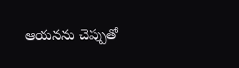ఆయనను చెప్పుతో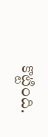కొట్టింది.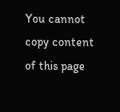You cannot copy content of this page